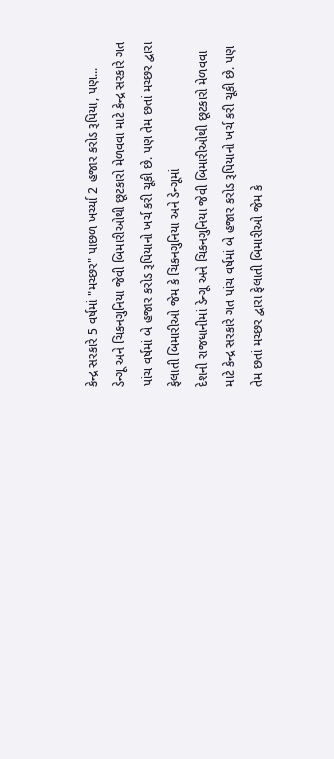કેન્દ્ર સરકારે 5 વર્ષમાં "મચ્છર" પાછળ ખર્ચ્યા 2 હજાર કરોડ રૂપિયા, પણ...
ડેન્ગૂ અને ચિકનગુનિયા જેવી બિમારીઓથી છૂટકારો મેળવવા માટે કેન્દ્ર સરકારે ગત પાંચ વર્ષમાં બે હજાર કરોડ રૂપિયાનો ખર્ચ કરી ચૂકી છે. પણ તેમ છતાં મચ્છર દ્વારા ફેલાતી બિમારીઓ જેમ કે ચિકનગુનિયા અને ડેન્ગૂમાં
દેશની રાજધાનીમાં ડેન્ગૂ અને ચિકનગુનિયા જેવી બિમારીઓથી છૂટકારો મેળવવા માટે કેન્દ્ર સરકારે ગત પાંચ વર્ષમાં બે હજાર કરોડ રૂપિયાનો ખર્ચ કરી ચૂકી છે. પણ તેમ છતાં મચ્છર દ્વારા ફેલાતી બિમારીઓ જેમ કે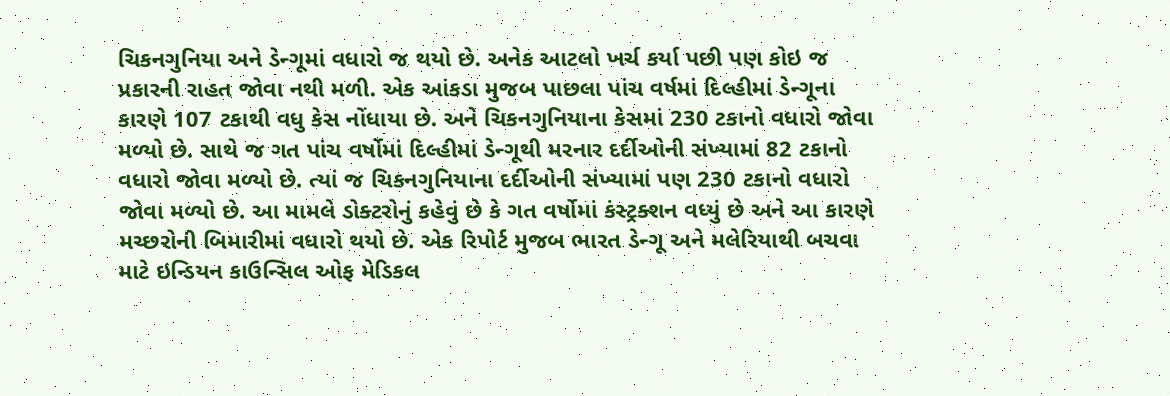ચિકનગુનિયા અને ડેન્ગૂમાં વધારો જ થયો છે. અનેક આટલો ખર્ચ કર્યા પછી પણ કોઇ જ પ્રકારની રાહત જોવા નથી મળી. એક આંકડા મુજબ પાછલા પાંચ વર્ષમાં દિલ્હીમાં ડેન્ગૂના કારણે 107 ટકાથી વધુ કેસ નોંધાયા છે. અને ચિકનગુનિયાના કેસમાં 230 ટકાનો વધારો જોવા મળ્યો છે. સાથે જ ગત પાંચ વર્ષોમાં દિલ્હીમાં ડેન્ગૂથી મરનાર દર્દીઓની સંખ્યામાં 82 ટકાનો વધારો જોવા મળ્યો છે. ત્યાં જ ચિકનગુનિયાના દર્દીઓની સંખ્યામાં પણ 230 ટકાનો વધારો જોવા મળ્યો છે. આ મામલે ડોક્ટરોનું કહેવું છે કે ગત વર્ષોમાં કંસ્ટ્રક્શન વધ્યું છે અને આ કારણે મચ્છરોની બિમારીમાં વધારો થયો છે. એક રિપોર્ટ મુજબ ભારત ડેન્ગૂ અને મલેરિયાથી બચવા માટે ઇન્ડિયન કાઉન્સિલ ઓફ મેડિકલ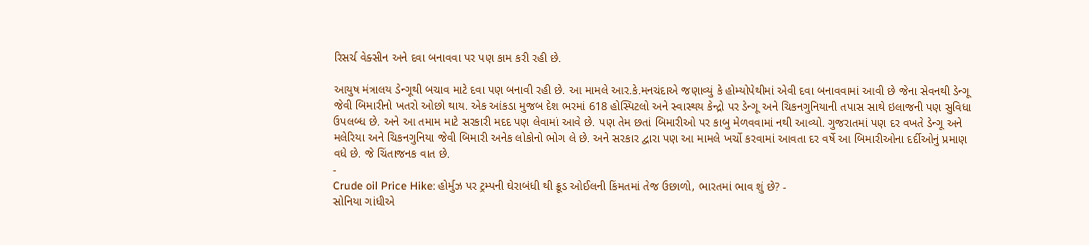રિસર્ચ વેક્સીન અને દવા બનાવવા પર પણ કામ કરી રહી છે.

આયુષ મંત્રાલય ડેન્ગૂથી બચાવ માટે દવા પણ બનાવી રહી છે. આ મામલે આર.કે.મનચંદાએ જણાવ્યું કે હોમ્યોપેથીમાં એવી દવા બનાવવામાં આવી છે જેના સેવનથી ડેન્ગૂ જેવી બિમારીનો ખતરો ઓછો થાય. એક આંકડા મુજબ દેશ ભરમાં 618 હોસ્પિટલો અને સ્વાસ્થય કેન્દ્રો પર ડેન્ગૂ અને ચિકનગુનિયાની તપાસ સાથે ઇલાજની પણ સુવિધા ઉપલબ્ધ છે. અને આ તમામ માટે સરકારી મદદ પણ લેવામાં આવે છે. પણ તેમ છતાં બિમારીઓ પર કાબુ મેળવવામાં નથી આવ્યો. ગુજરાતમાં પણ દર વખતે ડેન્ગૂ અને મલેરિયા અને ચિકનગુનિયા જેવી બિમારી અનેક લોકોનો ભોગ લે છે. અને સરકાર દ્વારા પણ આ મામલે ખર્ચો કરવામાં આવતા દર વર્ષે આ બિમારીઓના દર્દીઓનું પ્રમાણ વધે છે. જે ચિંતાજનક વાત છે.
-
Crude oil Price Hike: હોર્મુઝ પર ટ્રમ્પની ઘેરાબંધી થી ક્રૂડ ઓઈલની કિંમતમાં તેજ ઉછાળો, ભારતમાં ભાવ શું છે? -
સોનિયા ગાંધીએ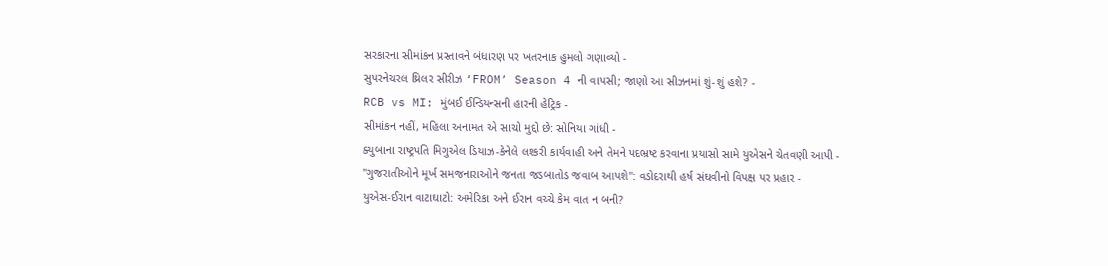સરકારના સીમાંકન પ્રસ્તાવને બંધારણ પર ખતરનાક હુમલો ગણાવ્યો -
સુપરનેચરલ થ્રિલર સીરીઝ ‘FROM’ Season 4 ની વાપસી; જાણો આ સીઝનમાં શું-શું હશે? -
RCB vs MI: મુંબઈ ઈન્ડિયન્સની હારની હેટ્રિક -
સીમાંકન નહીં, મહિલા અનામત એ સાચો મુદ્દો છે: સોનિયા ગાંધી -
ક્યુબાના રાષ્ટ્રપતિ મિગુએલ ડિયાઝ-કેનેલે લશ્કરી કાર્યવાહી અને તેમને પદભ્રષ્ટ કરવાના પ્રયાસો સામે યુએસને ચેતવણી આપી -
"ગુજરાતીઓને મૂર્ખ સમજનારાઓને જનતા જડબાતોડ જવાબ આપશે": વડોદરાથી હર્ષ સંઘવીનો વિપક્ષ પર પ્રહાર -
યુએસ-ઈરાન વાટાઘાટો: અમેરિકા અને ઈરાન વચ્ચે કેમ વાત ન બની?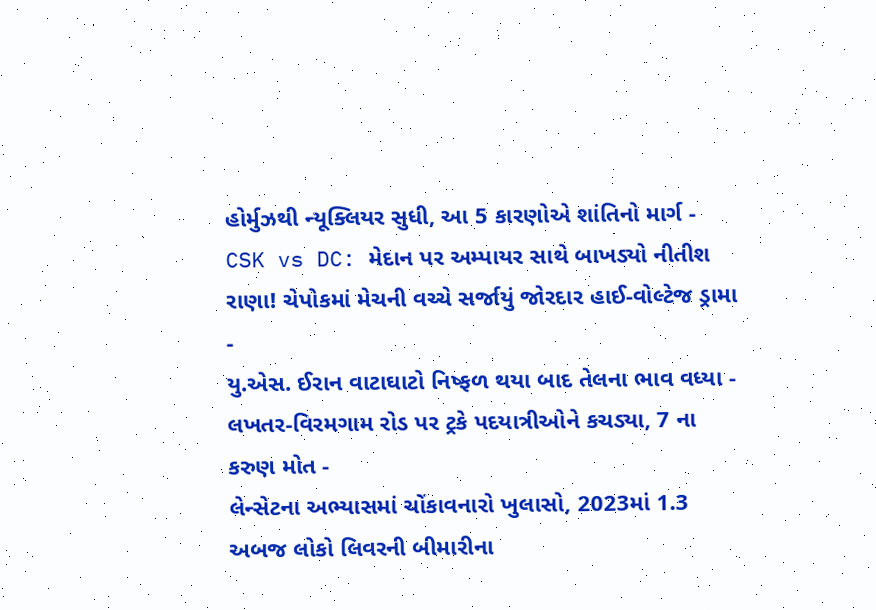હોર્મુઝથી ન્યૂક્લિયર સુધી, આ 5 કારણોએ શાંતિનો માર્ગ -
CSK vs DC: મેદાન પર અમ્પાયર સાથે બાખડ્યો નીતીશ રાણા! ચેપોકમાં મેચની વચ્ચે સર્જાયું જોરદાર હાઈ-વોલ્ટેજ ડ્રામા -
યુ.એસ. ઈરાન વાટાઘાટો નિષ્ફળ થયા બાદ તેલના ભાવ વધ્યા -
લખતર-વિરમગામ રોડ પર ટ્રકે પદયાત્રીઓને કચડ્યા, 7 ના કરુણ મોત -
લેન્સેટના અભ્યાસમાં ચોંકાવનારો ખુલાસો, 2023માં 1.3 અબજ લોકો લિવરની બીમારીના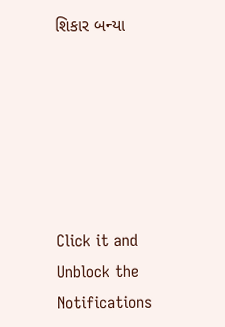શિકાર બન્યા






Click it and Unblock the Notifications